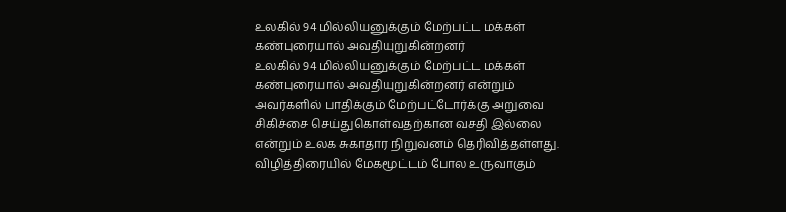உலகில் 94 மில்லியனுக்கும் மேற்பட்ட மக்கள் கண்புரையால் அவதியுறுகின்றனர்
உலகில் 94 மில்லியனுக்கும் மேற்பட்ட மக்கள் கண்புரையால் அவதியுறுகின்றனர் என்றும் அவர்களில் பாதிக்கும் மேற்பட்டோர்க்கு அறுவை சிகிச்சை செய்துகொள்வதற்கான வசதி இல்லை என்றும் உலக சுகாதார நிறுவனம் தெரிவித்தள்ளது.
விழித்திரையில் மேகமூட்டம் போல உருவாகும்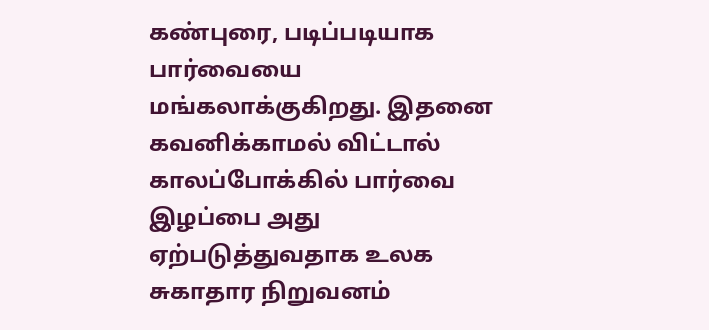கண்புரை, படிப்படியாக பார்வையை மங்கலாக்குகிறது. இதனை கவனிக்காமல் விட்டால் காலப்போக்கில் பார்வை இழப்பை அது ஏற்படுத்துவதாக உலக சுகாதார நிறுவனம்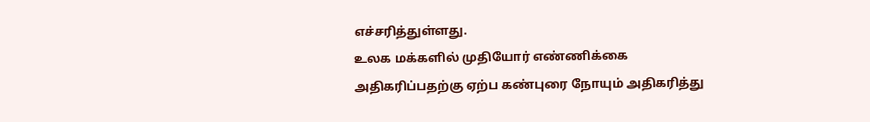எச்சரித்துள்ளது.
உலக மக்களில் முதியோர் எண்ணிக்கை அதிகரிப்பதற்கு ஏற்ப கண்புரை நோயும் அதிகரித்து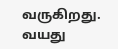வருகிறது. வயது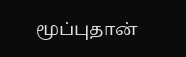மூப்புதான்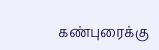கண்புரைக்கு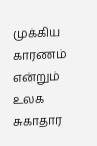முக்கிய காரணம் என்றும் உலக சுகாதார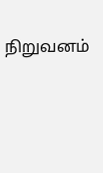நிறுவனம்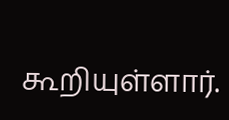கூறியுள்ளார்.